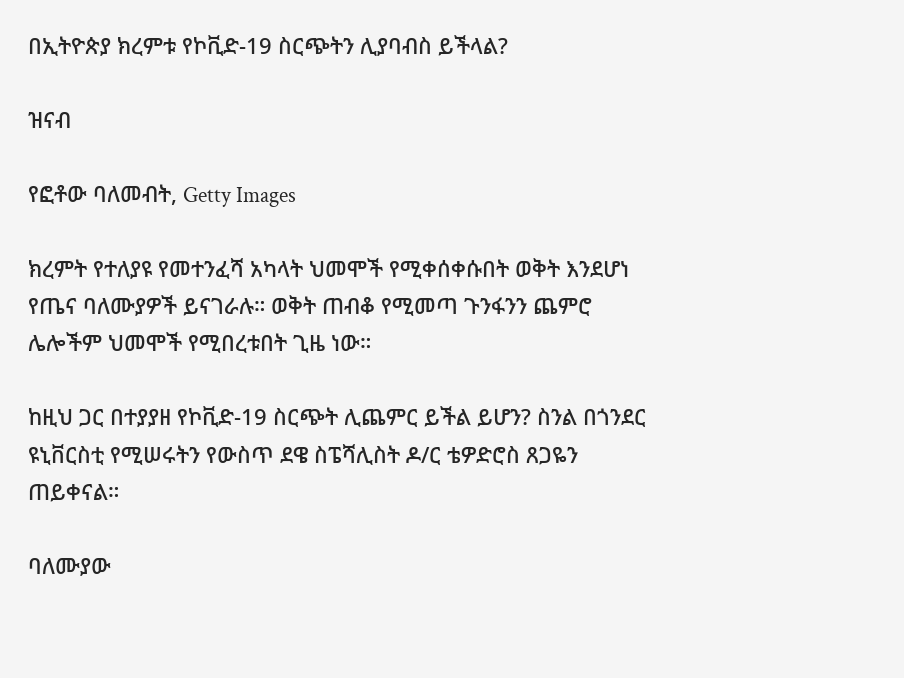በኢትዮጵያ ክረምቱ የኮቪድ-19 ስርጭትን ሊያባብስ ይችላል?

ዝናብ

የፎቶው ባለመብት, Getty Images

ክረምት የተለያዩ የመተንፈሻ አካላት ህመሞች የሚቀሰቀሱበት ወቅት እንደሆነ የጤና ባለሙያዎች ይናገራሉ። ወቅት ጠብቆ የሚመጣ ጉንፋንን ጨምሮ ሌሎችም ህመሞች የሚበረቱበት ጊዜ ነው።

ከዚህ ጋር በተያያዘ የኮቪድ-19 ስርጭት ሊጨምር ይችል ይሆን? ስንል በጎንደር ዩኒቨርስቲ የሚሠሩትን የውስጥ ደዌ ስፔሻሊስት ዶ/ር ቴዎድሮስ ጸጋዬን ጠይቀናል።

ባለሙያው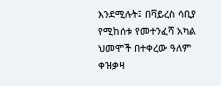እንደሚሉት፤ በቫይረስ ሳቢያ የሚከሰቱ የመተንፈሻ አካል ህመሞች በተቀረው ዓለም ቀዝቃዛ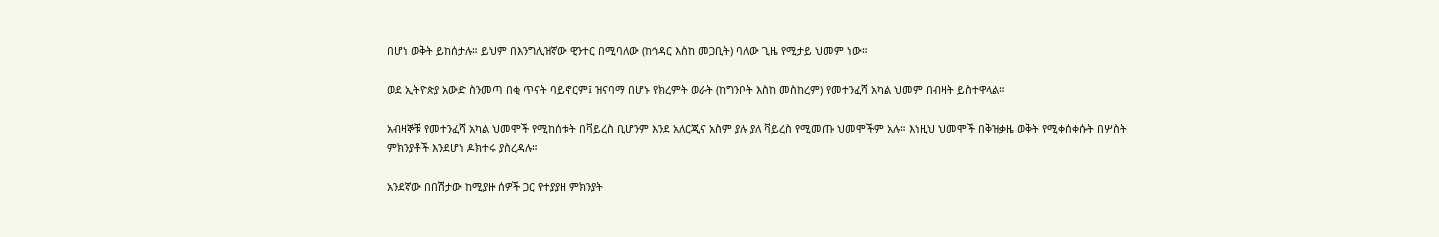በሆነ ወቅት ይከሰታሉ። ይህም በእንግሊዝኛው ዊንተር በሚባለው (ከኅዳር እስከ መጋቢት) ባለው ጊዜ የሚታይ ህመም ነው።

ወደ ኢትዮጵያ አውድ ስንመጣ በቂ ጥናት ባይኖርም፤ ዝናባማ በሆኑ የክረምት ወራት (ከግንቦት እስከ መስከረም) የመተንፈሻ አካል ህመም በብዛት ይስተዋላል።

አብዛኞቹ የመተንፈሻ አካል ህመሞች የሚከሰቱት በቫይረስ ቢሆንም እንደ አለርጂና አስም ያሉ ያለ ቫይረስ የሚመጡ ህመሞችም አሉ። እነዚህ ህመሞች በቅዝቃዜ ወቅት የሚቀሰቀሱት በሦስት ምክንያቶች እንደሆነ ዶክተሩ ያስረዳሉ።

አንደኛው በበሽታው ከሚያዙ ሰዎች ጋር የተያያዘ ምክንያት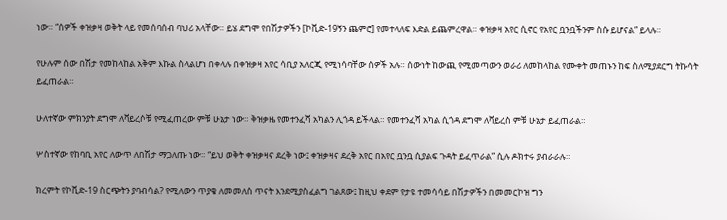ነው። “ሰዎች ቀዝቃዛ ወቅት ላይ የመሰባሰብ ባህሪ አላቸው። ይሄ ደግሞ የበሽታዎችን [ኮቪድ-19ኝን ጨምሮ] የመተላለፍ እድል ይጨምረዋል። ቀዝቃዛ አየር ሲኖር የአየር ቧንቧችንም ስሱ ይሆናል” ይላሉ።

የሁሉም ሰው በሽታ የመከላከል አቅም እኩል ስላልሆነ በቀላሉ በቀዝቃዛ አየር ሳቢያ አለርጂ የሚነሳባቸው ሰዎች አሉ። ሰውነት ከውጪ የሚመጣውን ወራሪ ለመከላከል የሙቀት መጠኑን ከፍ ስለሚያደርግ ትኩሳት ይፈጠራል።

ሁለተኛው ምክንያት ደግሞ ለቫይረሶቹ የሚፈጠረው ምቹ ሁኔታ ነው። ቅዝቃዜ የመተንፈሻ አካልን ሊጎዳ ይችላል። የመተንፈሻ አካል ሲጎዳ ደግሞ ለቫይረስ ምቹ ሁኔታ ይፈጠራል።

ሦስተኛው የከባቢ አየር ለውጥ ለበሽታ ማጋለጡ ነው። “ይህ ወቅት ቀዝቃዛና ደረቅ ነው፤ ቀዝቃዛና ደረቅ አየር በአየር ቧንቧ ሲያልፍ ጉዳት ይፈጥራል” ሲሉ ዶክተሩ ያብራራሉ።

ክረምት የኮቪድ-19 ስርጭትን ያባብሳል? የሚለውን ጥያቄ ለመመለስ ጥናት እንደሚያስፈልግ ገልጸው፤ ከዚህ ቀደም የታዩ ተመሳሳይ በሽታዎችን በመመርኮዝ ግን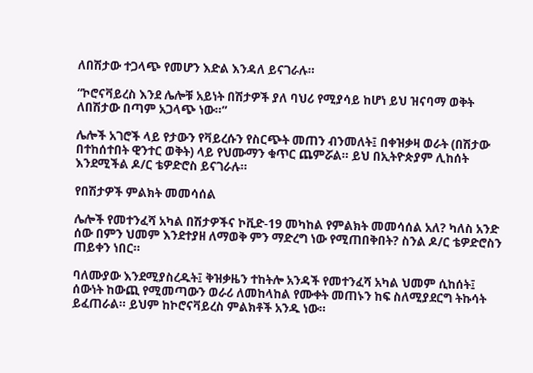ለበሽታው ተጋላጭ የመሆን እድል እንዳለ ይናገራሉ።

“ኮሮናቫይረስ እንደ ሌሎቹ አይነት በሽታዎች ያለ ባህሪ የሚያሳይ ከሆነ ይህ ዝናባማ ወቅት ለበሽታው በጣም አጋላጭ ነው።”

ሌሎች አገሮች ላይ የታውን የቫይረሱን የስርጭት መጠን ብንመለት፤ በቀዝቃዛ ወራት (በሽታው በተከሰተበት ዊንተር ወቅት) ላይ የህሙማን ቁጥር ጨምሯል። ይህ በኢትዮጵያም ሊከሰት እንደሚችል ዶ/ር ቴዎድሮስ ይናገራሉ።

የበሽታዎች ምልክት መመሳሰል

ሌሎች የመተንፈሻ አካል በሽታዎችና ኮቪድ-19 መካከል የምልክት መመሳሰል አለ? ካለስ አንድ ሰው በምን ህመም እንደተያዘ ለማወቅ ምን ማድረግ ነው የሚጠበቅበት? ስንል ዶ/ር ቴዎድሮስን ጠይቀን ነበር።

ባለሙያው እንደሚያስረዱት፤ ቅዝቃዜን ተከትሎ አንዳች የመተንፈሻ አካል ህመም ሲከሰት፤ ሰውነት ከውጪ የሚመጣውን ወራሪ ለመከላከል የሙቀት መጠኑን ከፍ ስለሚያደርግ ትኩሳት ይፈጠራል። ይህም ከኮሮናቫይረስ ምልክቶች አንዱ ነው።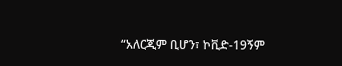“አለርጂም ቢሆን፣ ኮቪድ-19ኝም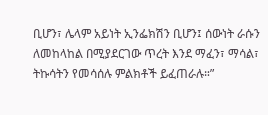ቢሆን፣ ሌላም አይነት ኢንፌክሽን ቢሆን፤ ሰውነት ራሱን ለመከላከል በሚያደርገው ጥረት እንደ ማፈን፣ ማሳል፣ ትኩሳትን የመሳሰሉ ምልክቶች ይፈጠራሉ።”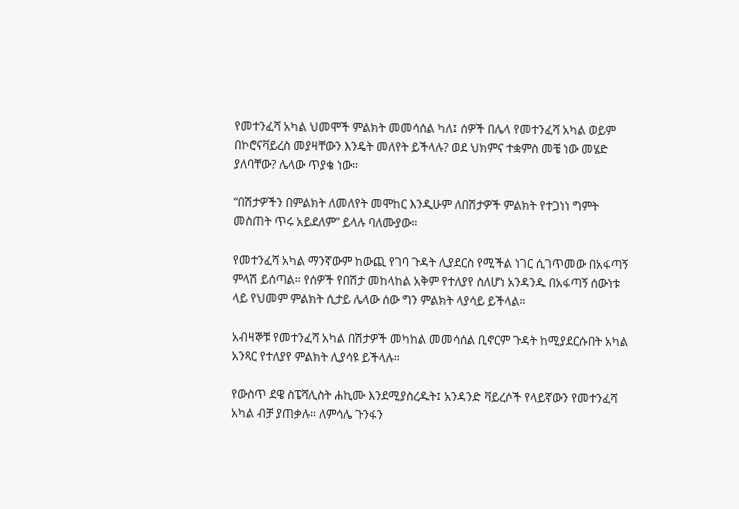የመተንፈሻ አካል ህመሞች ምልክት መመሳሰል ካለ፤ ሰዎች በሌላ የመተንፈሻ አካል ወይም በኮሮናቫይረስ መያዛቸውን እንዴት መለየት ይችላሉ? ወደ ህክምና ተቋምስ መቼ ነው መሄድ ያለባቸው? ሌላው ጥያቄ ነው።

“በሽታዎችን በምልክት ለመለየት መሞከር እንዲሁም ለበሽታዎች ምልክት የተጋነነ ግምት መስጠት ጥሩ አይደለም” ይላሉ ባለሙያው።

የመተንፈሻ አካል ማንኛውም ከውጪ የገባ ጉዳት ሊያደርስ የሚችል ነገር ሲገጥመው በአፋጣኝ ምላሽ ይሰጣል። የሰዎች የበሽታ መከላከል አቅም የተለያየ ስለሆነ አንዳንዱ በአፋጣኝ ሰውነቱ ላይ የህመም ምልክት ሲታይ ሌላው ሰው ግን ምልክት ላያሳይ ይችላል።

አብዛኞቹ የመተንፈሻ አካል በሽታዎች መካከል መመሳሰል ቢኖርም ጉዳት ከሚያደርሱበት አካል አንጻር የተለያየ ምልክት ሊያሳዩ ይችላሉ።

የውስጥ ደዌ ስፔሻሊስት ሐኪሙ እንደሚያስረዱት፤ አንዳንድ ቫይረሶች የላይኛውን የመተንፈሻ አካል ብቻ ያጠቃሉ። ለምሳሌ ጉንፋን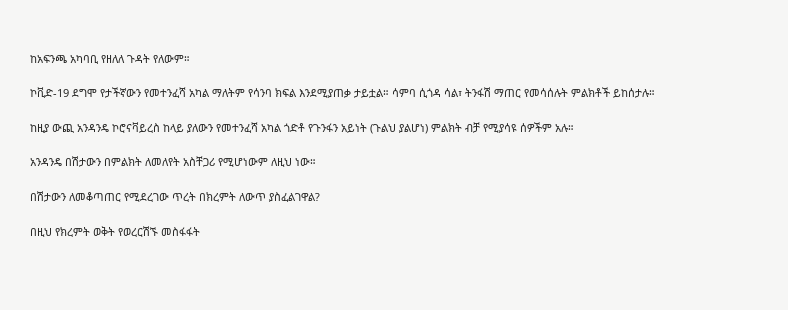ከአፍንጫ አካባቢ የዘለለ ጉዳት የለውም።

ኮቪድ-19 ደግሞ የታችኛውን የመተንፈሻ አካል ማለትም የሳንባ ክፍል እንደሚያጠቃ ታይቷል። ሳምባ ሲጎዳ ሳል፣ ትንፋሽ ማጠር የመሳሰሉት ምልክቶች ይከሰታሉ።

ከዚያ ውጪ አንዳንዴ ኮሮናቫይረስ ከላይ ያለውን የመተንፈሻ አካል ጎድቶ የጉንፋን አይነት (ጉልህ ያልሆነ) ምልክት ብቻ የሚያሳዩ ሰዎችም አሉ።

አንዳንዴ በሽታውን በምልክት ለመለየት አስቸጋሪ የሚሆነውም ለዚህ ነው።

በሽታውን ለመቆጣጠር የሚደረገው ጥረት በክረምት ለውጥ ያስፈልገዋል?

በዚህ የክረምት ወቅት የወረርሽኙ መስፋፋት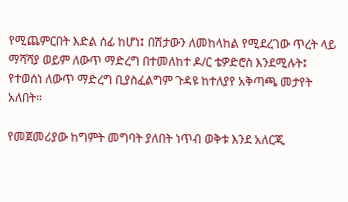የሚጨምርበት እድል ሰፊ ከሆነ፤ በሽታውን ለመከላከል የሚደረገው ጥረት ላይ ማሻሻያ ወይም ለውጥ ማድረግ በተመለከተ ዶ/ር ቴዎድሮስ እንደሚሉት፤ የተወሰነ ለውጥ ማድረግ ቢያስፈልግም ጉዳዩ ከተለያየ አቅጣጫ መታየት አለበት።

የመጀመሪያው ከግምት መግባት ያለበት ነጥብ ወቅቱ እንደ አለርጂ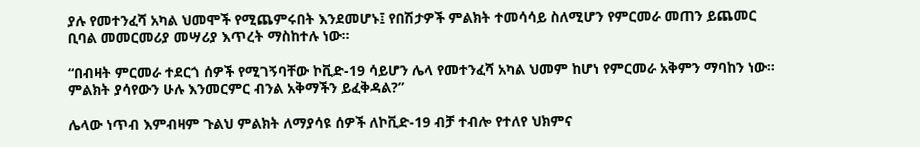ያሉ የመተንፈሻ አካል ህመሞች የሚጨምሩበት እንደመሆኑ፤ የበሽታዎች ምልክት ተመሳሳይ ስለሚሆን የምርመራ መጠን ይጨመር ቢባል መመርመሪያ መሣሪያ እጥረት ማስከተሉ ነው።

“በብዛት ምርመራ ተደርጎ ሰዎች የሚገኝባቸው ኮቪድ-19 ሳይሆን ሌላ የመተንፈሻ አካል ህመም ከሆነ የምርመራ አቅምን ማባከን ነው። ምልክት ያሳየውን ሁሉ እንመርምር ብንል አቅማችን ይፈቅዳል?”

ሌላው ነጥብ እምብዛም ጉልህ ምልክት ለማያሳዩ ሰዎች ለኮቪድ-19 ብቻ ተብሎ የተለየ ህክምና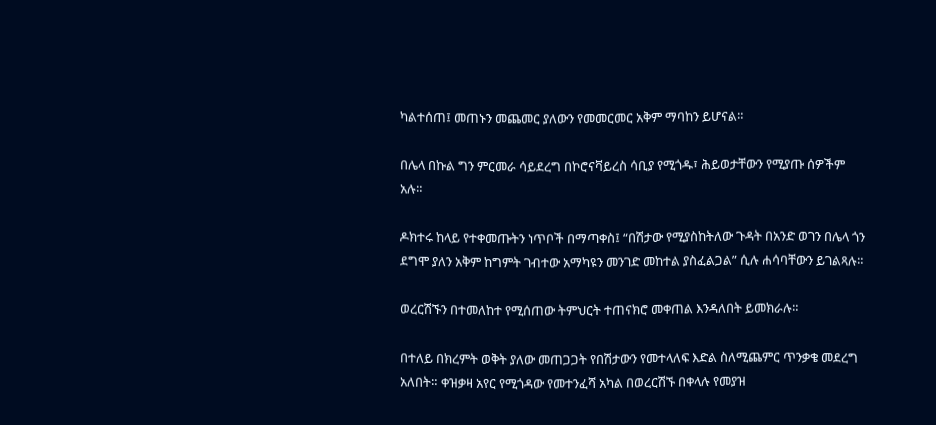ካልተሰጠ፤ መጠኑን መጨመር ያለውን የመመርመር አቅም ማባከን ይሆናል።

በሌላ በኩል ግን ምርመራ ሳይደረግ በኮሮናቫይረስ ሳቢያ የሚጎዱ፣ ሕይወታቸውን የሚያጡ ሰዎችም አሉ።

ዶክተሩ ከላይ የተቀመጡትን ነጥቦች በማጣቀስ፤ “በሽታው የሚያስከትለው ጉዳት በአንድ ወገን በሌላ ጎን ደግሞ ያለን አቅም ከግምት ገብተው አማካዩን መንገድ መከተል ያስፈልጋል” ሲሉ ሐሳባቸውን ይገልጻሉ።

ወረርሽኙን በተመለከተ የሚሰጠው ትምህርት ተጠናክሮ መቀጠል እንዳለበት ይመክራሉ።

በተለይ በክረምት ወቅት ያለው መጠጋጋት የበሽታውን የመተላለፍ እድል ስለሚጨምር ጥንቃቄ መደረግ አለበት። ቀዝቃዛ አየር የሚጎዳው የመተንፈሻ አካል በወረርሽኙ በቀላሉ የመያዝ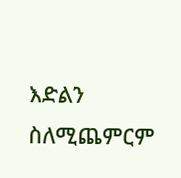እድልን ስለሚጨምርም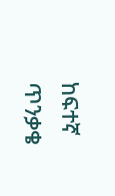ከፍተኛ ጥንቃቄ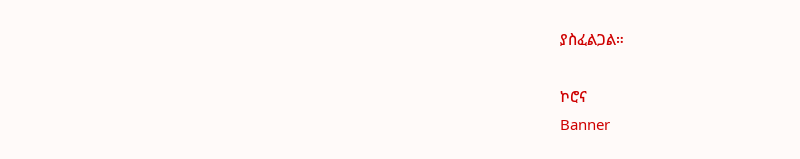ያስፈልጋል።

ኮሮና
Banner